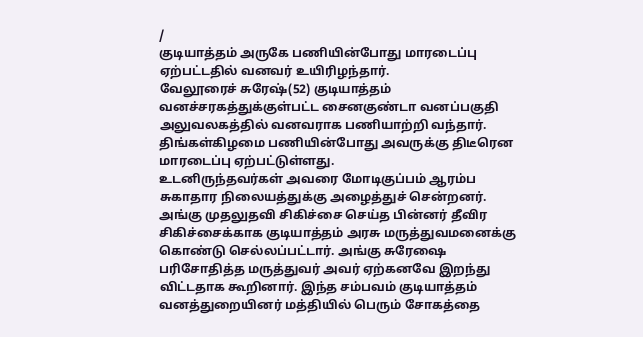/
குடியாத்தம் அருகே பணியின்போது மாரடைப்பு ஏற்பட்டதில் வனவர் உயிரிழந்தார்.
வேலூரைச் சுரேஷ்(52) குடியாத்தம் வனச்சரகத்துக்குள்பட்ட சைனகுண்டா வனப்பகுதி அலுவலகத்தில் வனவராக பணியாற்றி வந்தார். திங்கள்கிழமை பணியின்போது அவருக்கு திடீரென மாரடைப்பு ஏற்பட்டுள்ளது.
உடனிருந்தவர்கள் அவரை மோடிகுப்பம் ஆரம்ப சுகாதார நிலையத்துக்கு அழைத்துச் சென்றனர். அங்கு முதலுதவி சிகிச்சை செய்த பின்னர் தீவிர சிகிச்சைக்காக குடியாத்தம் அரசு மருத்துவமனைக்கு கொண்டு செல்லப்பட்டார். அங்கு சுரேஷை பரிசோதித்த மருத்துவர் அவர் ஏற்கனவே இறந்து விட்டதாக கூறினார். இந்த சம்பவம் குடியாத்தம் வனத்துறையினர் மத்தியில் பெரும் சோகத்தை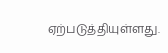ஏற்படுத்தியுள்ளது.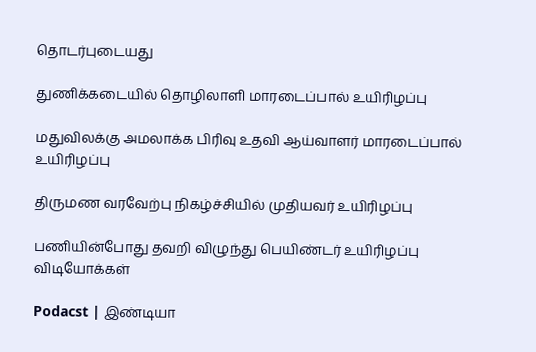தொடர்புடையது

துணிக்கடையில் தொழிலாளி மாரடைப்பால் உயிரிழப்பு

மதுவிலக்கு அமலாக்க பிரிவு உதவி ஆய்வாளர் மாரடைப்பால் உயிரிழப்பு

திருமண வரவேற்பு நிகழ்ச்சியில் முதியவர் உயிரிழப்பு

பணியின்போது தவறி விழுந்து பெயிண்டர் உயிரிழப்பு
விடியோக்கள்

Podacst | இண்டியா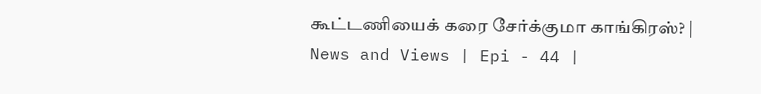கூட்டணியைக் கரை சேர்க்குமா காங்கிரஸ்? | News and Views | Epi - 44 |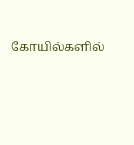கோயில்களில்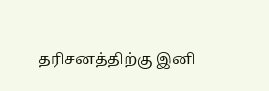தரிசனத்திற்கு இனி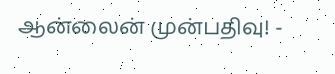ஆன்லைன் முன்பதிவு! -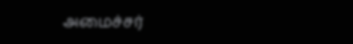அமைச்சர்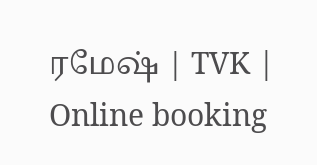ரமேஷ் | TVK | Online booking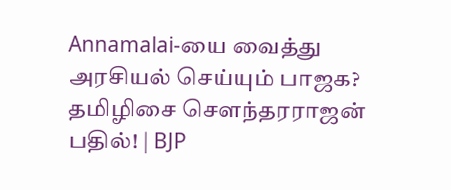Annamalai-யை வைத்து அரசியல் செய்யும் பாஜக? தமிழிசை சௌந்தரராஜன் பதில்! | BJP